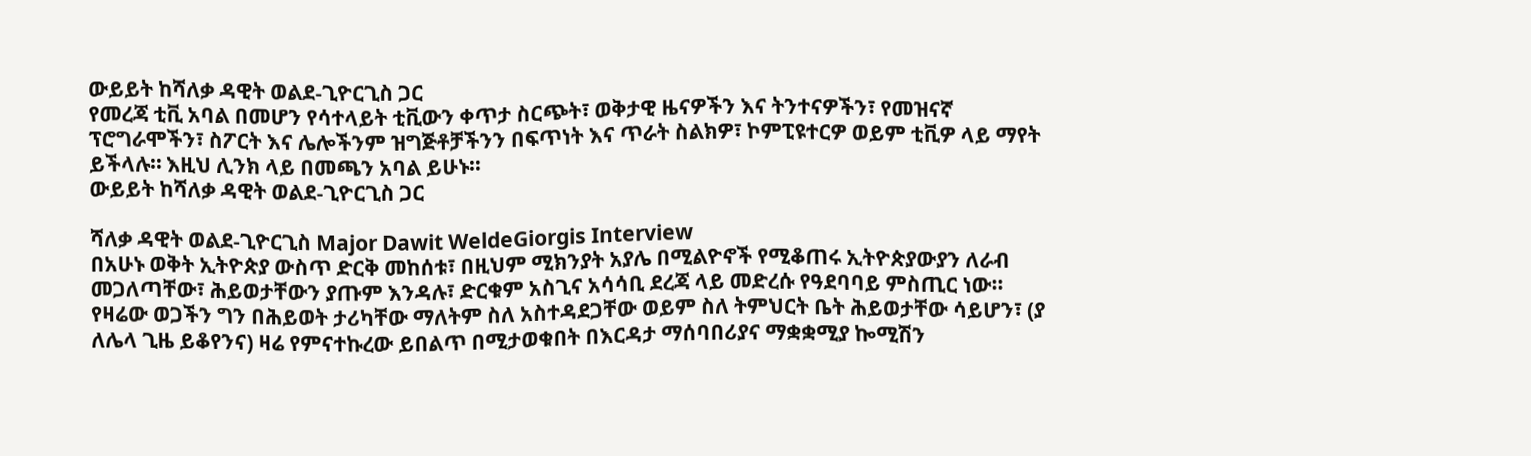ውይይት ከሻለቃ ዳዊት ወልደ-ጊዮርጊስ ጋር
የመረጃ ቲቪ አባል በመሆን የሳተላይት ቲቪውን ቀጥታ ስርጭት፣ ወቅታዊ ዜናዎችን እና ትንተናዎችን፣ የመዝናኛ ፕሮግራሞችን፣ ስፖርት እና ሌሎችንም ዝግጅቶቻችንን በፍጥነት እና ጥራት ስልክዎ፣ ኮምፒዩተርዎ ወይም ቲቪዎ ላይ ማየት ይችላሉ። እዚህ ሊንክ ላይ በመጫን አባል ይሁኑ።
ውይይት ከሻለቃ ዳዊት ወልደ-ጊዮርጊስ ጋር

ሻለቃ ዳዊት ወልደ-ጊዮርጊስ Major Dawit WeldeGiorgis Interview
በአሁኑ ወቅት ኢትዮጵያ ውስጥ ድርቅ መከሰቱ፣ በዚህም ሚክንያት አያሌ በሚልዮኖች የሚቆጠሩ ኢትዮጵያውያን ለራብ መጋለጣቸው፣ ሕይወታቸውን ያጡም እንዳሉ፣ ድርቁም አስጊና አሳሳቢ ደረጃ ላይ መድረሱ የዓደባባይ ምስጢር ነው።
የዛሬው ወጋችን ግን በሕይወት ታሪካቸው ማለትም ስለ አስተዳደጋቸው ወይም ስለ ትምህርት ቤት ሕይወታቸው ሳይሆን፣ (ያ ለሌላ ጊዜ ይቆየንና) ዛሬ የምናተኩረው ይበልጥ በሚታወቁበት በእርዳታ ማሰባበሪያና ማቋቋሚያ ኰሚሽን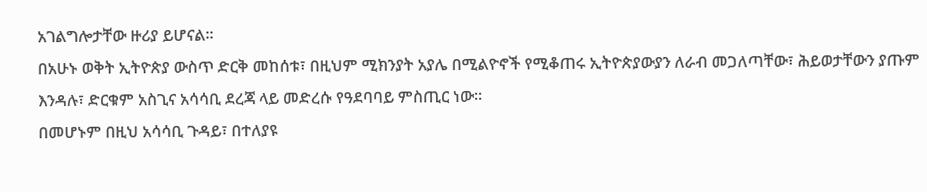አገልግሎታቸው ዙሪያ ይሆናል።
በአሁኑ ወቅት ኢትዮጵያ ውስጥ ድርቅ መከሰቱ፣ በዚህም ሚክንያት አያሌ በሚልዮኖች የሚቆጠሩ ኢትዮጵያውያን ለራብ መጋለጣቸው፣ ሕይወታቸውን ያጡም እንዳሉ፣ ድርቁም አስጊና አሳሳቢ ደረጃ ላይ መድረሱ የዓደባባይ ምስጢር ነው።
በመሆኑም በዚህ አሳሳቢ ጉዳይ፣ በተለያዩ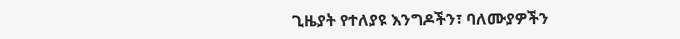ጊዜያት የተለያዩ እንግዶችን፣ ባለሙያዎችን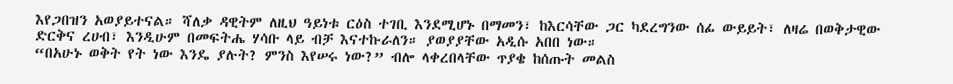እየጋበዝን አወያይተናል። ሻለቃ ዳዊትም ለዚህ ዓይነቱ ርዕስ ተገቢ እንደሚሆኑ በማመን፣ ከእርሳቸው ጋር ካደረግንው ሰፊ ውይይት፣ ለዛሬ በወቅታዊው ድርቅና ረሀብ፣ እንዲሁም በመፍትሔ ሃሳቡ ላይ ብቻ እናተኩራለን። ያወያያቸው አዲሱ አበበ ነው።
“በአሁኑ ወቅት የት ነው እንዴ ያሉት? ምንስ እየሠሩ ነው?” ብሎ ላቀረበላቸው ጥያቄ ከሰጡት መልስ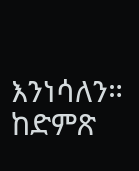እንነሳለን። ከድምጽ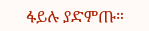ፋይሉ ያድምጡ።